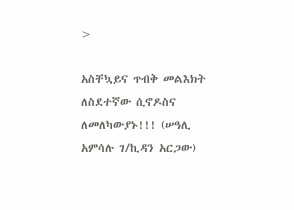>

አስቸኳይና ጥብቅ መልእክት ለስደተኛው ሲኖዶስና ለመለካውያኑ!!! (ሠዓሊ አምሳሉ ገ/ኪዳን አርጋው)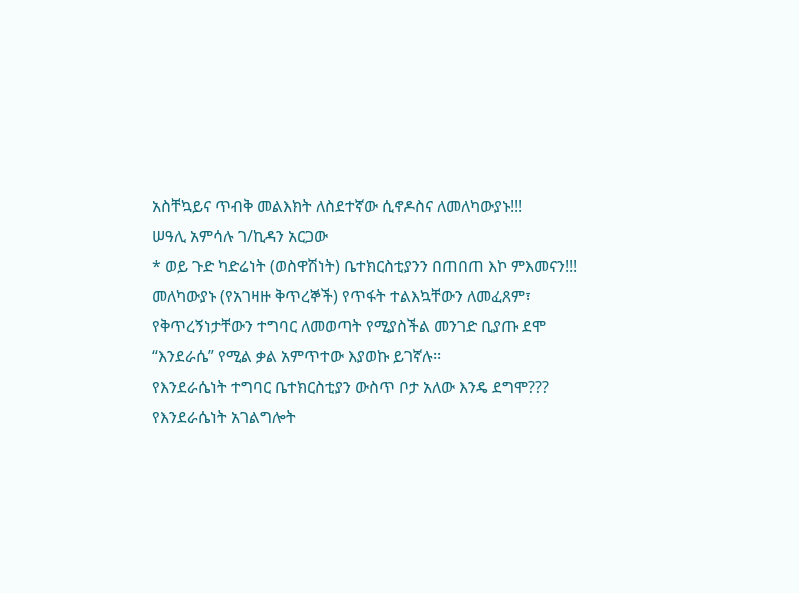አስቸኳይና ጥብቅ መልእክት ለስደተኛው ሲኖዶስና ለመለካውያኑ!!!
ሠዓሊ አምሳሉ ገ/ኪዳን አርጋው
* ወይ ጉድ ካድሬነት (ወስዋሽነት) ቤተክርስቲያንን በጠበጠ እኮ ምእመናን!!!
መለካውያኑ (የአገዛዙ ቅጥረኞች) የጥፋት ተልእኳቸውን ለመፈጸም፣ የቅጥረኝነታቸውን ተግባር ለመወጣት የሚያስችል መንገድ ቢያጡ ደሞ “እንደራሴ” የሚል ቃል አምጥተው እያወኩ ይገኛሉ፡፡
የእንደራሴነት ተግባር ቤተክርስቲያን ውስጥ ቦታ አለው እንዴ ደግሞ??? የእንደራሴነት አገልግሎት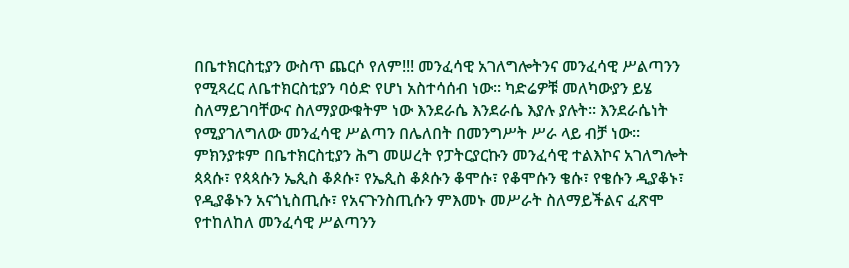በቤተክርስቲያን ውስጥ ጨርሶ የለም!!! መንፈሳዊ አገለግሎትንና መንፈሳዊ ሥልጣንን የሚጻረር ለቤተክርስቲያን ባዕድ የሆነ አስተሳሰብ ነው፡፡ ካድሬዎቹ መለካውያን ይሄ ስለማይገባቸውና ስለማያውቁትም ነው እንደራሴ እንደራሴ እያሉ ያሉት፡፡ እንደራሴነት የሚያገለግለው መንፈሳዊ ሥልጣን በሌለበት በመንግሥት ሥራ ላይ ብቻ ነው፡፡
ምክንያቱም በቤተክርስቲያን ሕግ መሠረት የፓትርያርኩን መንፈሳዊ ተልእኮና አገለግሎት ጳጳሱ፣ የጳጳሱን ኤጲስ ቆጶሱ፣ የኤጲስ ቆጶሱን ቆሞሱ፣ የቆሞሱን ቄሱ፣ የቄሱን ዲያቆኑ፣ የዲያቆኑን አናጎኒስጢሱ፣ የአናጉንስጢሱን ምእመኑ መሥራት ስለማይችልና ፈጽሞ የተከለከለ መንፈሳዊ ሥልጣንን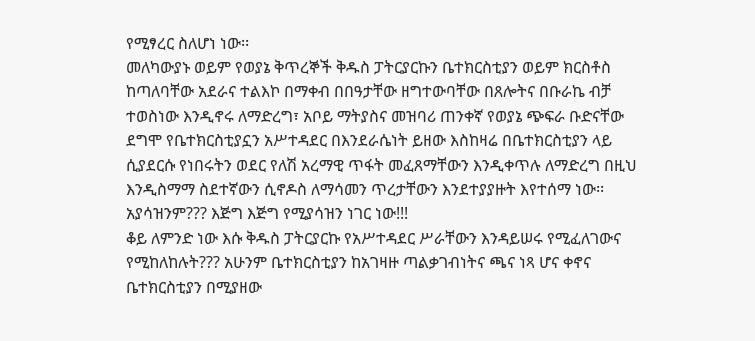የሚፃረር ስለሆነ ነው፡፡
መለካውያኑ ወይም የወያኔ ቅጥረኞች ቅዱስ ፓትርያርኩን ቤተክርስቲያን ወይም ክርስቶስ ከጣለባቸው አደራና ተልእኮ በማቀብ በበዓታቸው ዘግተውባቸው በጸሎትና በቡራኬ ብቻ ተወስነው እንዲኖሩ ለማድረግ፣ አቦይ ማትያስና መዝባሪ ጠንቀኛ የወያኔ ጭፍራ ቡድናቸው ደግሞ የቤተክርስቲያኗን አሥተዳደር በእንደራሴነት ይዘው እስከዛሬ በቤተክርስቲያን ላይ ሲያደርሱ የነበሩትን ወደር የለሽ አረማዊ ጥፋት መፈጸማቸውን እንዲቀጥሉ ለማድረግ በዚህ እንዲስማማ ስደተኛውን ሲኖዶስ ለማሳመን ጥረታቸውን እንደተያያዙት እየተሰማ ነው፡፡ አያሳዝንም??? እጅግ እጅግ የሚያሳዝን ነገር ነው!!!
ቆይ ለምንድ ነው እሱ ቅዱስ ፓትርያርኩ የአሥተዳደር ሥራቸውን እንዳይሠሩ የሚፈለገውና የሚከለከሉት??? አሁንም ቤተክርስቲያን ከአገዛዙ ጣልቃገብነትና ጫና ነጻ ሆና ቀኖና ቤተክርስቲያን በሚያዘው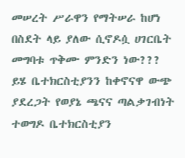መሠረት ሥራዋን የማትሠራ ከሆነ በስደት ላይ ያለው ሲኖዶሷ ሀገርቤት መግባቱ ጥቅሙ ምንድን ነው???
ይሄ ቤተክርስቲያንን ከቀኖናዋ ውጭ ያደረጋት የወያኔ ጫናና ጣልቃገብነት ተወግዶ ቤተክርስቲያን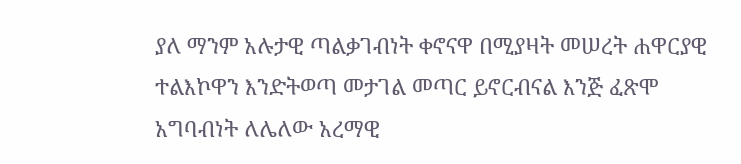ያለ ማንም አሉታዊ ጣልቃገብነት ቀኖናዋ በሚያዛት መሠረት ሐዋርያዊ ተልእኮዋን እንድትወጣ መታገል መጣር ይኖርብናል እንጅ ፈጽሞ አግባብነት ለሌለው አረማዊ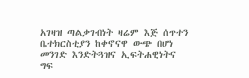አገዛዝ ጣልቃገብነት ዛሬም እጅ ሰጥተን ቤተክርስቲያን ከቀኖናዋ ውጭ በሆነ መንገድ እንድትጓዝና ኢፍትሐዊነትና ግፍ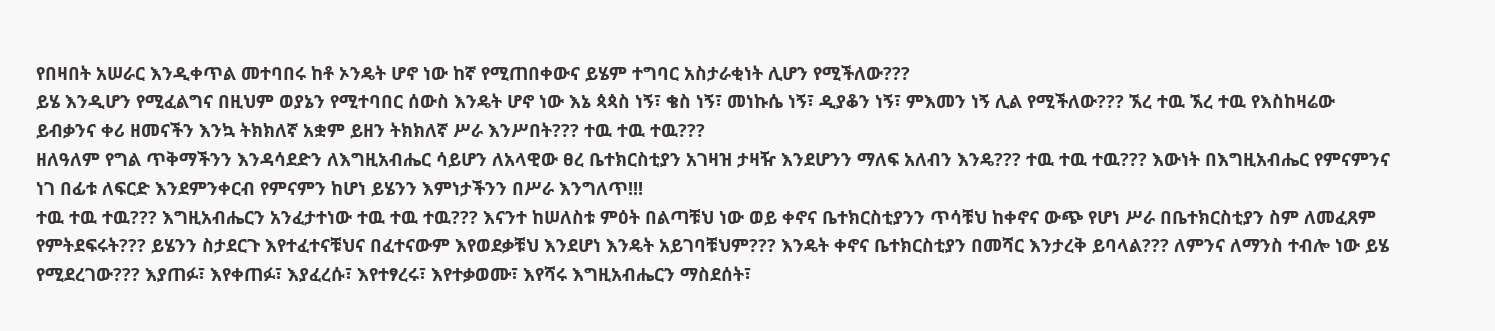የበዛበት አሠራር እንዲቀጥል መተባበሩ ከቶ ኦንዴት ሆኖ ነው ከኛ የሚጠበቀውና ይሄም ተግባር አስታራቂነት ሊሆን የሚችለው???
ይሄ እንዲሆን የሚፈልግና በዚህም ወያኔን የሚተባበር ሰውስ እንዴት ሆኖ ነው እኔ ጳጳስ ነኝ፣ ቄስ ነኝ፣ መነኩሴ ነኝ፣ ዲያቆን ነኝ፣ ምእመን ነኝ ሊል የሚችለው??? ኧረ ተዉ ኧረ ተዉ የእስከዛሬው ይብቃንና ቀሪ ዘመናችን እንኳ ትክክለኛ አቋም ይዘን ትክክለኛ ሥራ እንሥበት??? ተዉ ተዉ ተዉ???
ዘለዓለም የግል ጥቅማችንን እንዳሳደድን ለእግዚአብሔር ሳይሆን ለአላዊው ፀረ ቤተክርስቲያን አገዛዝ ታዛዥ እንደሆንን ማለፍ አለብን እንዴ??? ተዉ ተዉ ተዉ??? እውነት በእግዚአብሔር የምናምንና ነገ በፊቱ ለፍርድ እንደምንቀርብ የምናምን ከሆነ ይሄንን እምነታችንን በሥራ እንግለጥ!!!
ተዉ ተዉ ተዉ??? እግዚአብሔርን አንፈታተነው ተዉ ተዉ ተዉ??? እናንተ ከሠለስቱ ምዕት በልጣቹህ ነው ወይ ቀኖና ቤተክርስቲያንን ጥሳቹህ ከቀኖና ውጭ የሆነ ሥራ በቤተክርስቲያን ስም ለመፈጸም የምትደፍሩት??? ይሄንን ስታደርጉ እየተፈተናቹህና በፈተናውም እየወደቃቹህ እንደሆነ እንዴት አይገባቹህም??? እንዴት ቀኖና ቤተክርስቲያን በመሻር እንታረቅ ይባላል??? ለምንና ለማንስ ተብሎ ነው ይሄ የሚደረገው??? እያጠፉ፣ እየቀጠፉ፣ እያፈረሱ፣ እየተፃረሩ፣ እየተቃወሙ፣ እየሻሩ እግዚአብሔርን ማስደሰት፣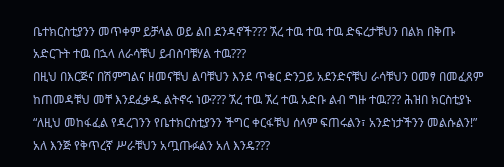ቤተክርስቲያንን መጥቀም ይቻላል ወይ ልበ ደንዳኖች??? ኧረ ተዉ ተዉ ተዉ ድፍረታቹህን በልክ በቅጡ አድርጉት ተዉ በኋላ ለራሳቹህ ይብስባቹሃል ተዉ???
በዚህ በእርጅና በሽምግልና ዘመናቹህ ልባቹህን እንደ ጥቁር ድንጋይ አደንድናቹህ ራሳቹህን ዐመፃ በመፈጸም ከጠመዳቹህ መቸ እንደፈቃዱ ልትኖሩ ነው??? ኧረ ተዉ ኧረ ተዉ አድቡ ልብ ግዙ ተዉ??? ሕዝበ ክርስቲያኑ “ለዚህ መከፋፈል የዳረገንን የቤተክርስቲያንን ችግር ቀርፋቹህ ሰላም ፍጠሩልን፣ አንድነታችንን መልሱልን!” አለ እንጅ የቅጥረኛ ሥራቹህን አጧጡፉልን አለ እንዴ???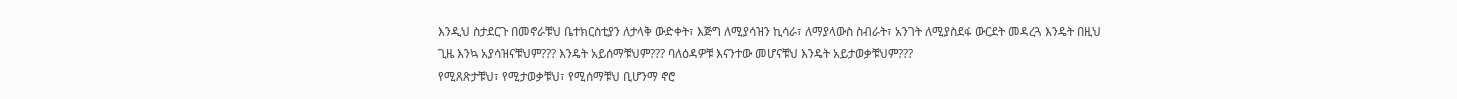እንዲህ ስታደርጉ በመኖራቹህ ቤተክርስቲያን ለታላቅ ውድቀት፣ እጅግ ለሚያሳዝን ኪሳራ፣ ለማያላውስ ስብራት፣ አንገት ለሚያስደፋ ውርደት መዳረጓ እንዴት በዚህ ጊዜ እንኳ አያሳዝናቹህም??? እንዴት አይሰማቹህም??? ባለዕዳዎቹ እናንተው መሆናቹህ እንዴት አይታወቃቹህም???
የሚጸጽታቹህ፣ የሚታወቃቹህ፣ የሚሰማቹህ ቢሆንማ ኖሮ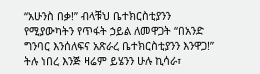“አሁንስ በቃ!” ብላቹህ ቤተክርስቲያንን የሚያውካትን የጥፋት ኃይል ለመዋጋት “በአንድ ግንባር እንሰለፍና አጽራረ ቤተክርስቲያንን እንዋጋ!” ትሉ ነበረ እንጅ ዛሬም ይሄንን ሁሉ ኪሳራ፣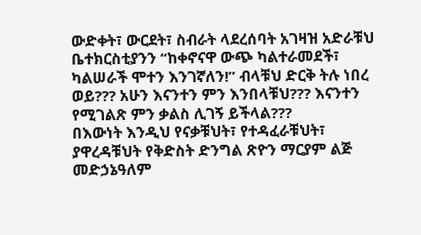ውድቀት፣ ውርደት፣ ስብራት ላደረሰባት አገዛዝ አድራቹህ ቤተክርስቲያንን “ከቀኖናዋ ውጭ ካልተራመደች፣ ካልሠራች ሞተን እንገኛለን!” ብላቹህ ድርቅ ትሉ ነበረ ወይ??? አሁን እናንተን ምን እንበላቹህ??? እናንተን የሚገልጽ ምን ቃልስ ሊገኝ ይችላል???
በእውነት እንዲህ የናቃቹህት፣ የተዳፈራቹህት፣ ያዋረዳቹህት የቅድስት ድንግል ጽዮን ማርያም ልጅ መድኃኔዓለም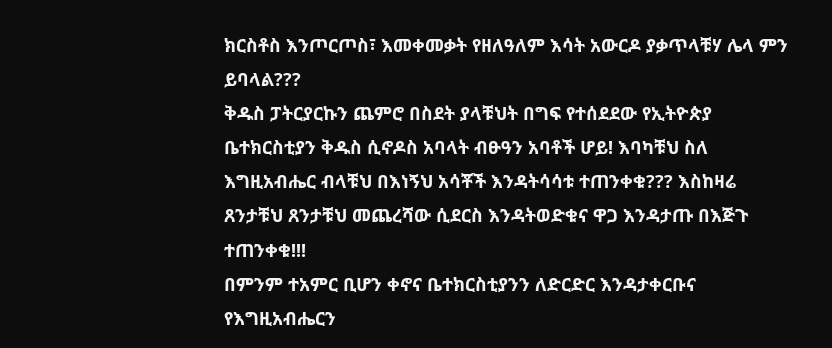ክርስቶስ እንጦርጦስ፣ እመቀመቃት የዘለዓለም እሳት አውርዶ ያቃጥላቹሃ ሌላ ምን ይባላል???
ቅዱስ ፓትርያርኩን ጨምሮ በስደት ያላቹህት በግፍ የተሰደደው የኢትዮጵያ ቤተክርስቲያን ቅዱስ ሲኖዶስ አባላት ብፁዓን አባቶች ሆይ! እባካቹህ ስለ እግዚአብሔር ብላቹህ በእነኝህ አሳቾች እንዳትሳሳቱ ተጠንቀቁ??? እስከዛሬ ጸንታቹህ ጸንታቹህ መጨረሻው ሲደርስ እንዳትወድቁና ዋጋ እንዳታጡ በእጅጉ ተጠንቀቁ!!!
በምንም ተአምር ቢሆን ቀኖና ቤተክርስቲያንን ለድርድር እንዳታቀርቡና የእግዚአብሔርን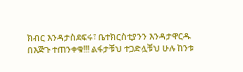ክብር እንዳታስደፍሩ፣ ቤተክርስቲያንን እንዳታዋርዱ በእጅጉ ተጠንቀቁ!!! ልፋታቹህ ተጋድሏቹህ ሁሉ ከንቱ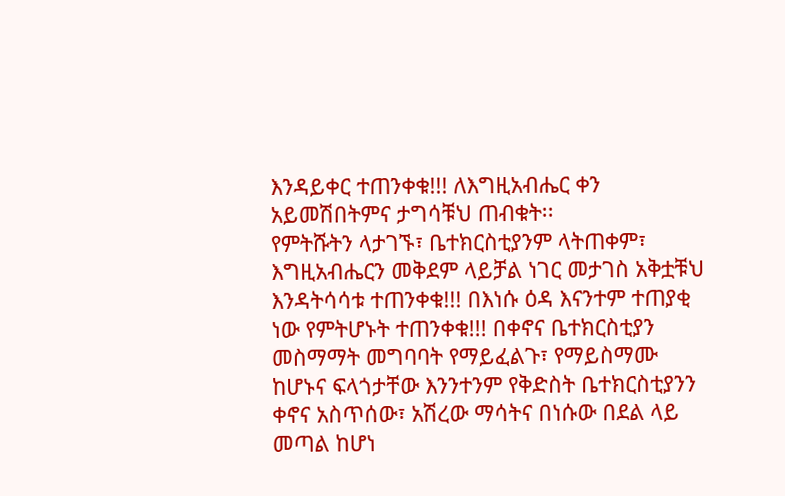እንዳይቀር ተጠንቀቁ!!! ለእግዚአብሔር ቀን አይመሽበትምና ታግሳቹህ ጠብቁት፡፡
የምትሹትን ላታገኙ፣ ቤተክርስቲያንም ላትጠቀም፣ እግዚአብሔርን መቅደም ላይቻል ነገር መታገስ አቅቷቹህ እንዳትሳሳቱ ተጠንቀቁ!!! በእነሱ ዕዳ እናንተም ተጠያቂ ነው የምትሆኑት ተጠንቀቁ!!! በቀኖና ቤተክርስቲያን መስማማት መግባባት የማይፈልጉ፣ የማይስማሙ ከሆኑና ፍላጎታቸው እንንተንም የቅድስት ቤተክርስቲያንን ቀኖና አስጥሰው፣ አሽረው ማሳትና በነሱው በደል ላይ መጣል ከሆነ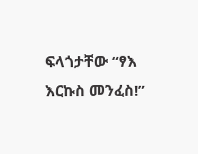ፍላጎታቸው “ፃእ እርኩስ መንፈስ!”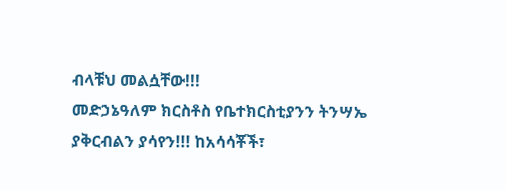ብላቹህ መልሷቸው!!!
መድኃኔዓለም ክርስቶስ የቤተክርስቲያንን ትንሣኤ ያቅርብልን ያሳየን!!! ከአሳሳቾች፣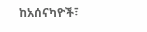ከአሰናካዮች፣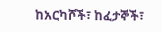ከአርካሾች፣ ከፈታኞች፣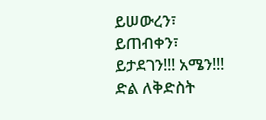ይሠውረን፣ ይጠብቀን፣ ይታደገን!!! አሜን!!!
ድል ለቅድስት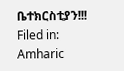ቤተክርስቲያን!!!
Filed in: Amharic